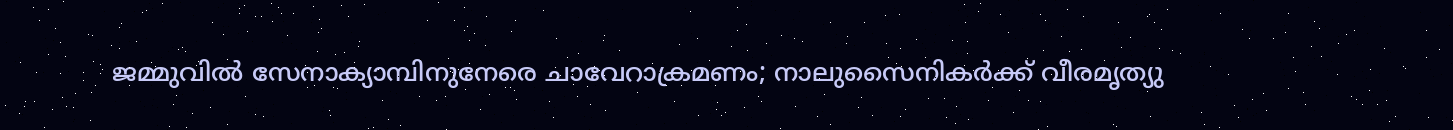ജമ്മുവില്‍ സേനാക്യാമ്പിനുനേരെ ചാവേറാക്രമണം; നാലുസൈനികര്‍ക്ക് വീരമൃത്യു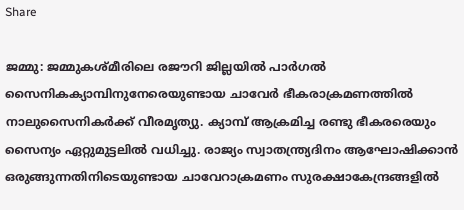Share

ജമ്മു: ജമ്മുകശ്മീരിലെ രജൗറി ജില്ലയിൽ പാർഗൽ സൈനികക്യാമ്പിനുനേരെയുണ്ടായ ചാവേർ ഭീകരാക്രമണത്തിൽ നാലുസൈനികർക്ക് വീരമൃത്യു. ക്യാമ്പ് ആക്രമിച്ച രണ്ടു ഭീകരരെയും സൈന്യം ഏറ്റുമുട്ടലിൽ വധിച്ചു. രാജ്യം സ്വാതന്ത്ര്യദിനം ആഘോഷിക്കാൻ ഒരുങ്ങുന്നതിനിടെയുണ്ടായ ചാവേറാക്രമണം സുരക്ഷാകേന്ദ്രങ്ങളിൽ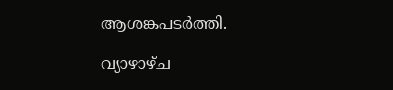ആശങ്കപടർത്തി.

വ്യാഴാഴ്ച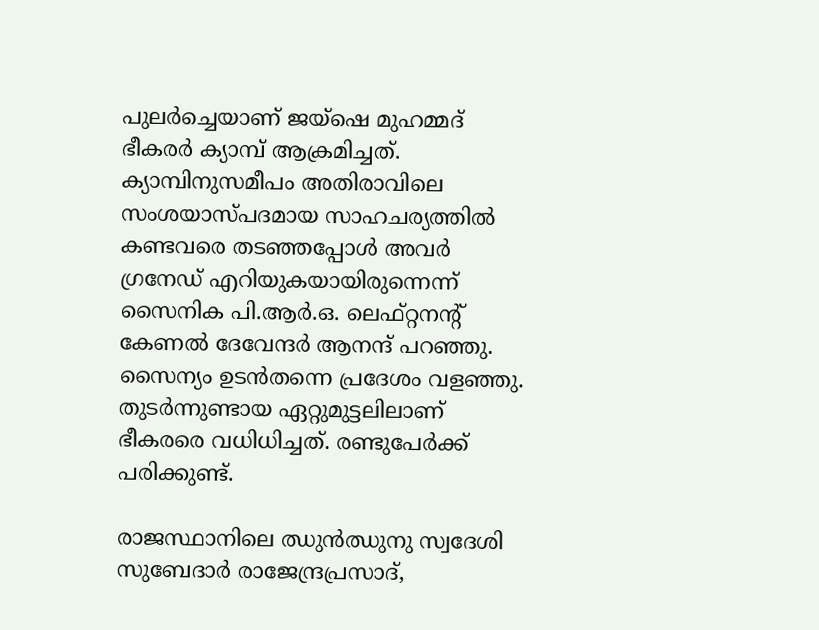പുലർച്ചെയാണ് ജയ്ഷെ മുഹമ്മദ് ഭീകരർ ക്യാമ്പ് ആക്രമിച്ചത്. ക്യാമ്പിനുസമീപം അതിരാവിലെ സംശയാസ്പദമായ സാഹചര്യത്തിൽ കണ്ടവരെ തടഞ്ഞപ്പോൾ അവർ ഗ്രനേഡ് എറിയുകയായിരുന്നെന്ന് സൈനിക പി.ആർ.ഒ. ലെഫ്റ്റനന്റ് കേണൽ ദേവേന്ദർ ആനന്ദ് പറഞ്ഞു. സൈന്യം ഉടൻതന്നെ പ്രദേശം വളഞ്ഞു. തുടർന്നുണ്ടായ ഏറ്റുമുട്ടലിലാണ് ഭീകരരെ വധിധിച്ചത്. രണ്ടുപേർക്ക്‌ പരിക്കുണ്ട്.

രാജസ്ഥാനിലെ ഝുൻഝുനു സ്വദേശി സുബേദാർ രാജേന്ദ്രപ്രസാദ്,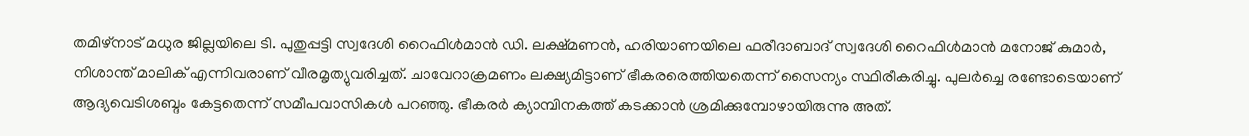തമിഴ്നാട് മധുര ജില്ലയിലെ ടി. പുതുപ്പട്ടി സ്വദേശി റൈഫിൾമാൻ ഡി. ലക്ഷ്മണൻ, ഹരിയാണയിലെ ഫരീദാബാദ് സ്വദേശി റൈഫിൾമാൻ മനോജ് കുമാർ, നിശാന്ത് മാലിക് എന്നിവരാണ് വീരമൃത്യുവരിച്ചത്. ചാവേറാക്രമണം ലക്ഷ്യമിട്ടാണ് ഭീകരരെത്തിയതെന്ന് സൈന്യം സ്ഥിരീകരിച്ചു. പുലർച്ചെ രണ്ടോടെയാണ് ആദ്യവെടിശബ്ദം കേട്ടതെന്ന് സമീപവാസികൾ പറഞ്ഞു. ഭീകരർ ക്യാമ്പിനകത്ത് കടക്കാൻ ശ്രമിക്കുമ്പോഴായിരുന്നു അത്.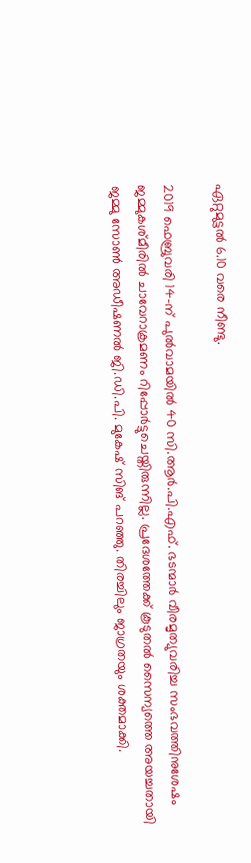ഏറ്റുമുട്ടൽ 6.10 വരെ നീണ്ടു.

2019 ഫെബ്രുവരി 14-ന് പുൽവാമയിൽ 40 സി.ആർ.പി.എഫ്. ഭടന്മാർ വീരമൃത്യുവരിച്ച സംഭവത്തിനുശേഷം ജമ്മുകശ്മീരിൽ ചാവേറാക്രമണം റിപ്പോർട്ടുചെയ്തിരുന്നില്ല. പ്രദേശത്തേക്ക് കൂടുതൽ സൈന്യത്തെ അയച്ചതായി ജമ്മു സോൺ അഡീഷണൽ ജി.ഡി.പി. മുകേഷ് സിങ് പറഞ്ഞു. തിരച്ചിലും ജാഗ്രതയും ശക്തമാക്കി.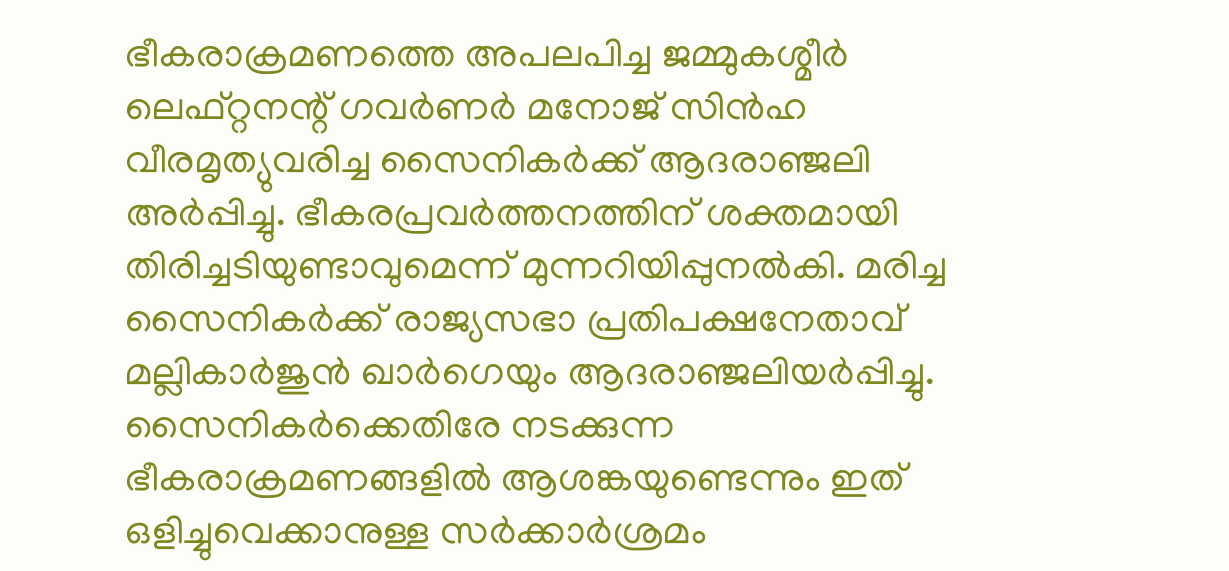ഭീകരാക്രമണത്തെ അപലപിച്ച ജമ്മുകശ്മീർ ലെഫ്റ്റനന്റ് ഗവർണർ മനോജ് സിൻഹ വീരമൃത്യുവരിച്ച സൈനികർക്ക് ആദരാഞ്ജലി അർപ്പിച്ചു. ഭീകരപ്രവർത്തനത്തിന് ശക്തമായി തിരിച്ചടിയുണ്ടാവുമെന്ന് മുന്നറിയിപ്പുനൽകി. മരിച്ച സൈനികർക്ക് രാജ്യസഭാ പ്രതിപക്ഷനേതാവ് മല്ലികാർജുൻ ഖാർഗെയും ആദരാഞ്ജലിയർപ്പിച്ചു. സൈനികർക്കെതിരേ നടക്കുന്ന ഭീകരാക്രമണങ്ങളിൽ ആശങ്കയുണ്ടെന്നും ഇത് ഒളിച്ചുവെക്കാനുള്ള സർക്കാർശ്രമം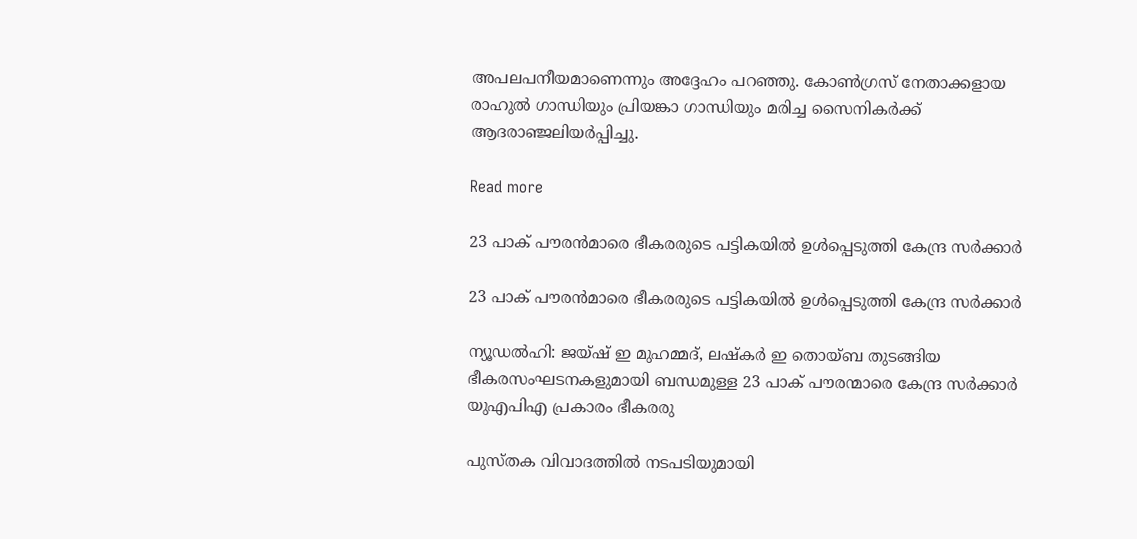അപലപനീയമാണെന്നും അദ്ദേഹം പറഞ്ഞു. കോൺഗ്രസ് നേതാക്കളായ രാഹുൽ ഗാന്ധിയും പ്രിയങ്കാ ഗാന്ധിയും മരിച്ച സൈനികർക്ക് ആദരാഞ്ജലിയർപ്പിച്ചു.

Read more

23 പാക് പൗരന്‍മാരെ ഭീകരരുടെ പട്ടികയില്‍ ഉള്‍പ്പെടുത്തി കേന്ദ്ര സര്‍ക്കാര്‍

23 പാക് പൗരന്‍മാരെ ഭീകരരുടെ പട്ടികയില്‍ ഉള്‍പ്പെടുത്തി കേന്ദ്ര സര്‍ക്കാര്‍

ന്യൂഡൽഹി: ജയ്ഷ് ഇ മുഹമ്മദ്, ലഷ്കർ ഇ തൊയ്ബ തുടങ്ങിയ ഭീകരസംഘടനകളുമായി ബന്ധമുള്ള 23 പാക് പൗരന്മാരെ കേന്ദ്ര സർക്കാർ യുഎപിഎ പ്രകാരം ഭീകരരു

പുസ്തക വിവാദത്തിൽ നടപടിയുമായി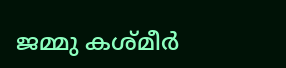ജമ്മു കശ്മീർ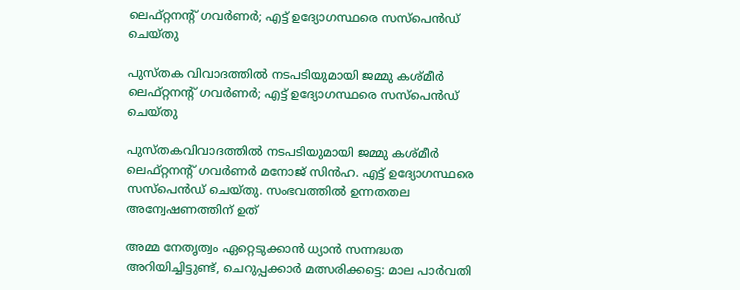ലെഫ്റ്റനന്റ് ഗവർണർ; എട്ട് ഉദ്യോഗസ്ഥരെ സസ്പെൻഡ് ചെയ്തു

പുസ്തക വിവാദത്തിൽ നടപടിയുമായി ജമ്മു കശ്മീർ ലെഫ്റ്റനന്റ് ഗവർണർ; എട്ട് ഉദ്യോഗസ്ഥരെ സസ്പെൻഡ് ചെയ്തു

പുസ്തകവിവാദത്തിൽ നടപടിയുമായി ജമ്മു കശ്മീർ ലെഫ്റ്റനന്റ് ഗവർണർ മനോജ് സിൻഹ. എട്ട് ഉദ്യോഗസ്ഥരെ സസ്പെൻഡ് ചെയ്തു. സംഭവത്തിൽ ഉന്നതതല അന്വേഷണത്തിന് ഉത്

അമ്മ നേതൃത്വം ഏറ്റെടുക്കാന്‍ ധ്യാന്‍ സന്നദ്ധത അറിയിച്ചിട്ടുണ്ട്, ചെറുപ്പക്കാര്‍ മത്സരിക്കട്ടെ: മാല പാര്‍വതി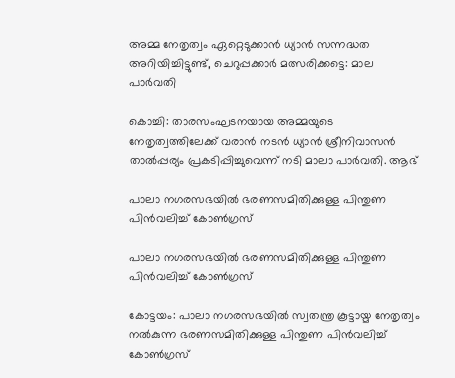അമ്മ നേതൃത്വം ഏറ്റെടുക്കാന്‍ ധ്യാന്‍ സന്നദ്ധത അറിയിച്ചിട്ടുണ്ട്, ചെറുപ്പക്കാര്‍ മത്സരിക്കട്ടെ: മാല പാര്‍വതി

കൊച്ചി: താരസംഘടനയായ അമ്മയുടെ നേതൃത്വത്തിലേക്ക് വരാന്‍ നടന്‍ ധ്യാന്‍ ശ്രീനിവാസന്‍ താല്‍പ്പര്യം പ്രകടിപ്പിച്ചുവെന്ന് നടി മാലാ പാര്‍വതി. ആഭ്

പാലാ നഗരസഭയില്‍ ഭരണസമിതിക്കുള്ള പിന്തുണ പിന്‍വലിച്ച് കോണ്‍ഗ്രസ്

പാലാ നഗരസഭയില്‍ ഭരണസമിതിക്കുള്ള പിന്തുണ പിന്‍വലിച്ച് കോണ്‍ഗ്രസ്

കോട്ടയം: പാലാ നഗരസഭയില്‍ സ്വതന്ത്ര കൂട്ടായ്മ നേതൃത്വം നൽകുന്ന ഭരണസമിതിക്കുള്ള പിന്തുണ പിന്‍വലിച്ച് കോണ്‍ഗ്രസ്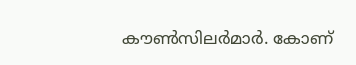കൗണ്‍സിലര്‍മാര്‍. കോണ്